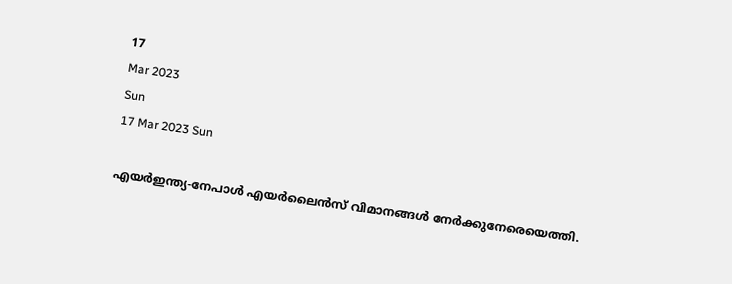17
Mar 2023
Sun
17 Mar 2023 Sun

എയർഇന്ത്യ-നേപാൾ എയർലൈൻസ് വിമാനങ്ങൾ നേർക്കുനേരെയെത്തി.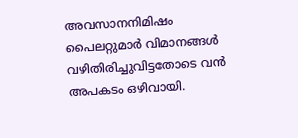അവസാനനിമിഷം പൈലറ്റുമാർ വിമാനങ്ങൾ വഴിതിരിച്ചുവിട്ടതോടെ വൻ അപകടം ഒഴിവായി.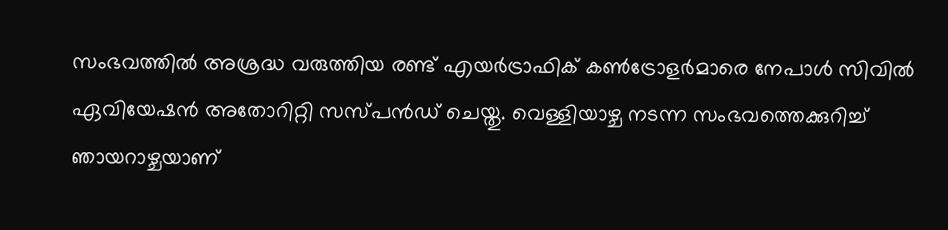സംഭവത്തിൽ അശ്രദ്ധ വരുത്തിയ രണ്ട് എയർട്രാഫിക് കൺട്രോളർമാരെ നേപാൾ സിവിൽ ഏവിയേഷൻ അതോറിറ്റി സസ്പൻഡ് ചെയ്തു. വെള്ളിയാഴ്ച നടന്ന സംഭവത്തെക്കുറിച്ച് ഞായറാഴ്ചയാണ്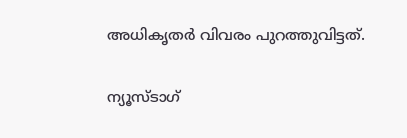അധികൃതർ വിവരം പുറത്തുവിട്ടത്.

ന്യൂസ്ടാഗ്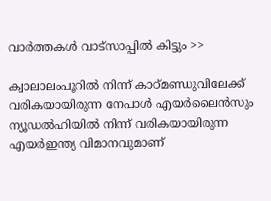വാര്‍ത്തകള്‍ വാട്‌സാപ്പില്‍ കിട്ടും >>

ക്വാലാലംപൂറിൽ നിന്ന് കാഠ്മണ്ഡുവിലേക്ക് വരികയായിരുന്ന നേപാൾ എയർലൈൻസും ന്യൂഡൽഹിയിൽ നിന്ന് വരികയായിരുന്ന എയർഇന്ത്യ വിമാനവുമാണ്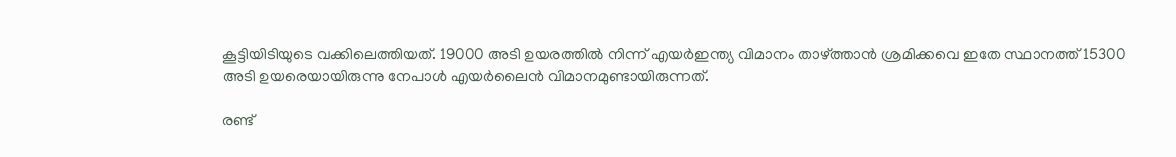കൂട്ടിയിടിയുടെ വക്കിലെത്തിയത്. 19000 അടി ഉയരത്തിൽ നിന്ന് എയർഇന്ത്യ വിമാനം താഴ്ത്താൻ ശ്രമിക്കവെ ഇതേ സ്ഥാനത്ത് 15300 അടി ഉയരെയായിരുന്നു നേപാൾ എയർലൈൻ വിമാനമുണ്ടായിരുന്നത്.

രണ്ട്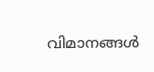വിമാനങ്ങൾ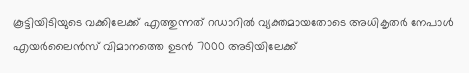കൂട്ടിയിടിയുടെ വക്കിലേക്ക് എത്തുന്നത് റഡാറിൽ വ്യക്തമായതോടെ അധികൃതർ നേപാൾ എയർലൈൻസ് വിമാനത്തെ ഉടൻ 7000 അടിയിലേക്ക്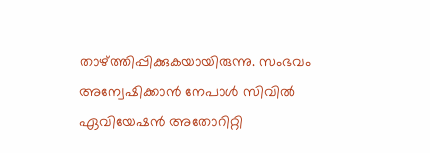താഴ്ത്തിപ്പിക്കുകയായിരുന്നു. സംഭവം അന്വേഷിക്കാൻ നേപാൾ സിവിൽ ഏവിയേഷൻ അതോറിറ്റി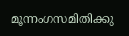മൂന്നംഗസമിതിക്കു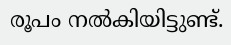രൂപം നൽകിയിട്ടുണ്ട്.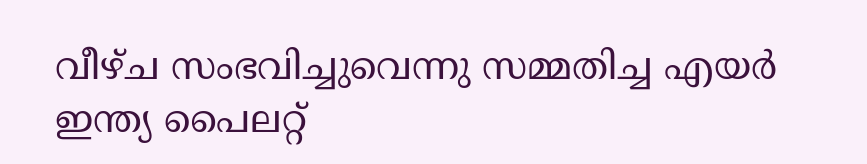വീഴ്ച സംഭവിച്ചുവെന്നു സമ്മതിച്ച എയർ ഇന്ത്യ പൈലറ്റ്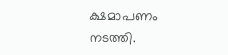ക്ഷമാപണം നടത്തി.